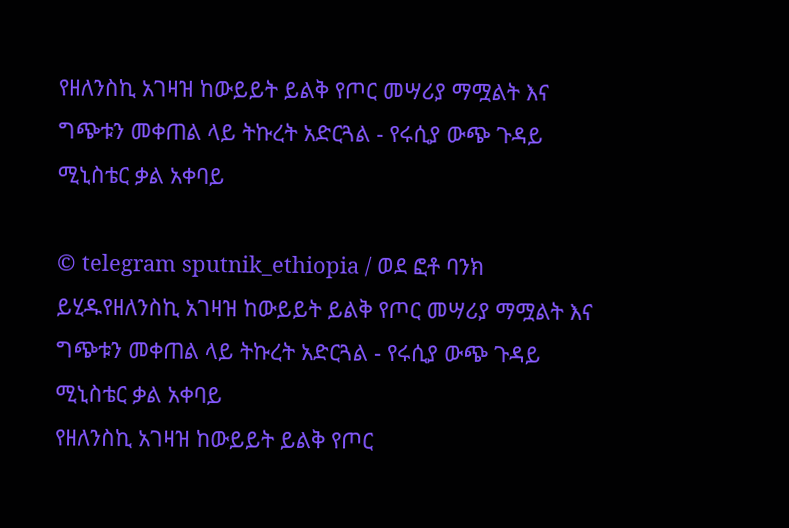የዘለንስኪ አገዛዝ ከውይይት ይልቅ የጦር መሣሪያ ማሟልት እና ግጭቱን መቀጠል ላይ ትኩረት አድርጓል - የሩሲያ ውጭ ጉዳይ ሚኒስቴር ቃል አቀባይ

© telegram sputnik_ethiopia / ወደ ፎቶ ባንክ ይሂዱየዘለንስኪ አገዛዝ ከውይይት ይልቅ የጦር መሣሪያ ማሟልት እና ግጭቱን መቀጠል ላይ ትኩረት አድርጓል - የሩሲያ ውጭ ጉዳይ ሚኒስቴር ቃል አቀባይ
የዘለንስኪ አገዛዝ ከውይይት ይልቅ የጦር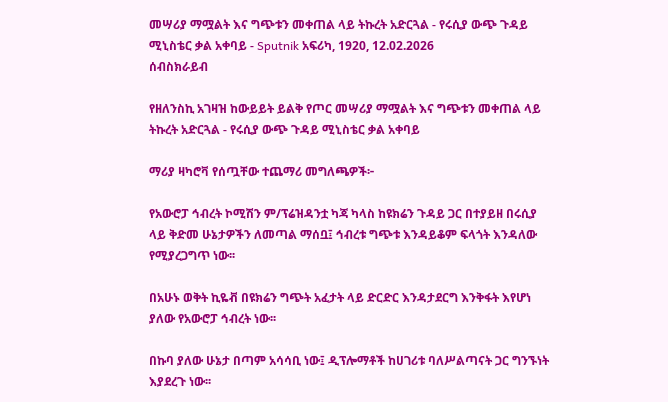መሣሪያ ማሟልት እና ግጭቱን መቀጠል ላይ ትኩረት አድርጓል - የሩሲያ ውጭ ጉዳይ ሚኒስቴር ቃል አቀባይ - Sputnik አፍሪካ, 1920, 12.02.2026
ሰብስክራይብ

የዘለንስኪ አገዛዝ ከውይይት ይልቅ የጦር መሣሪያ ማሟልት እና ግጭቱን መቀጠል ላይ ትኩረት አድርጓል - የሩሲያ ውጭ ጉዳይ ሚኒስቴር ቃል አቀባይ

ማሪያ ዛካሮቫ የሰጧቸው ተጨማሪ መግለጫዎች፦

የአውሮፓ ኅብረት ኮሚሽን ም/ፕሬዝዳንቷ ካጃ ካላስ ከዩክሬን ጉዳይ ጋር በተያይዘ በሩሲያ ላይ ቅድመ ሁኔታዎችን ለመጣል ማሰቧ፤ ኅብረቱ ግጭቱ እንዳይቆም ፍላጎት እንዳለው የሚያረጋግጥ ነው፡፡

በአሁኑ ወቅት ኪዬቭ በዩክሬን ግጭት አፈታት ላይ ድርድር እንዳታደርግ እንቅፋት እየሆነ ያለው የአውሮፓ ኅብረት ነው፡፡

በኩባ ያለው ሁኔታ በጣም አሳሳቢ ነው፤ ዲፕሎማቶች ከሀገሪቱ ባለሥልጣናት ጋር ግንኙነት እያደረጉ ነው፡፡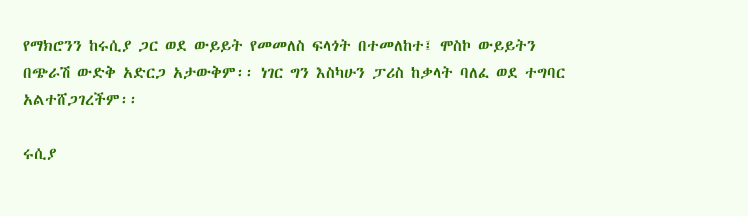የማክሮንን ከሩሲያ ጋር ወደ ውይይት የመመለስ ፍላጎት በተመለከተ፤ ሞስኮ ውይይትን በጭራሽ ውድቅ አድርጋ አታውቅም፡፡ ነገር ግን እስካሁን ፓሪስ ከቃላት ባለፈ ወደ ተግባር አልተሸጋገረችም፡፡

ሩሲያ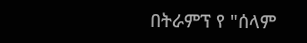በትራምፕ የ "ሰላም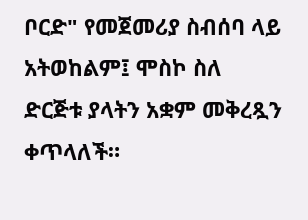ቦርድ" የመጀመሪያ ስብሰባ ላይ አትወከልም፤ ሞስኮ ስለ ድርጅቱ ያላትን አቋም መቅረጿን ቀጥላለች።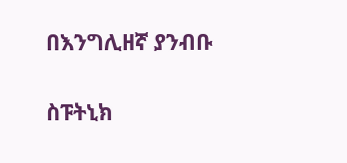በእንግሊዘኛ ያንብቡ

ስፑትኒክ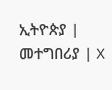ኢትዮጵያ | መተግበሪያ | X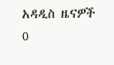አዳዲስ ዜናዎች
0